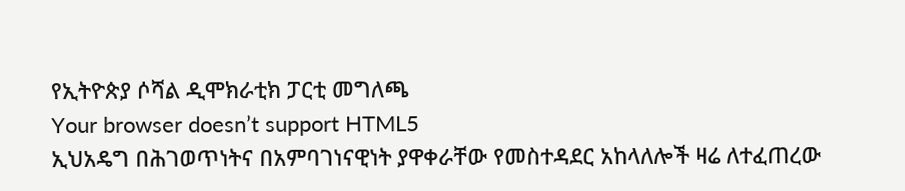የኢትዮጵያ ሶሻል ዲሞክራቲክ ፓርቲ መግለጫ
Your browser doesn’t support HTML5
ኢህአዴግ በሕገወጥነትና በአምባገነናዊነት ያዋቀራቸው የመስተዳደር አከላለሎች ዛሬ ለተፈጠረው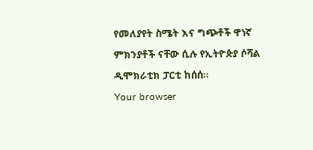የመለያየት ስሜት እና ግጭቶች ዋነኛ ምክንያቶች ናቸው ሲሉ የኢትዮጵያ ሶሻል ዲሞክራቲክ ፓርቲ ከሰሰ፡፡
Your browser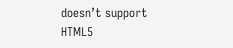doesn’t support HTML5